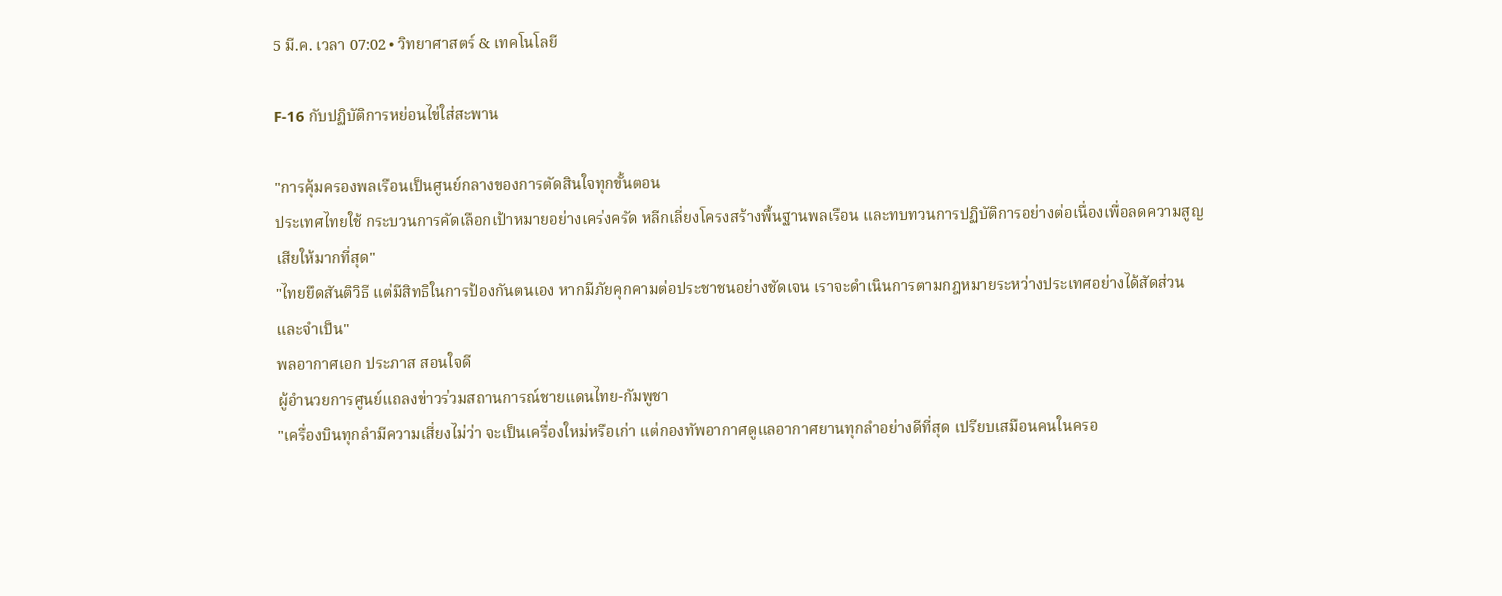5 มี.ค. เวลา 07:02 • วิทยาศาสตร์ & เทคโนโลยี

F-16 กับปฏิบัติการหย่อนไข่ใส่สะพาน

"การคุ้มครองพลเรือนเป็นศูนย์กลางของการตัดสินใจทุกขั้นตอน
ประเทศไทยใช้ กระบวนการคัดเลือกเป้าหมายอย่างเคร่งครัด หลีกเลี่ยงโครงสร้างพื้นฐานพลเรือน และทบทวนการปฏิบัติการอย่างต่อเนื่องเพื่อลดความสูญเสียให้มากที่สุด"
"ไทยยึดสันติวิธี แต่มีสิทธิในการป้องกันตนเอง หากมีภัยคุกคามต่อประชาชนอย่างชัดเจน เราจะดำเนินการตามกฎหมายระหว่างประเทศอย่างได้สัดส่วนและจำเป็น"
พลอากาศเอก ประภาส สอนใจดี
ผู้อำนวยการศูนย์แถลงข่าวร่วมสถานการณ์ชายแดนไทย-กัมพูชา
"เครื่องบินทุกลำมีความเสี่ยงไม่ว่า จะเป็นเครื่องใหม่หรือเก่า แต่กองทัพอากาศดูแลอากาศยานทุกลำอย่างดีที่สุด เปรียบเสมือนคนในครอ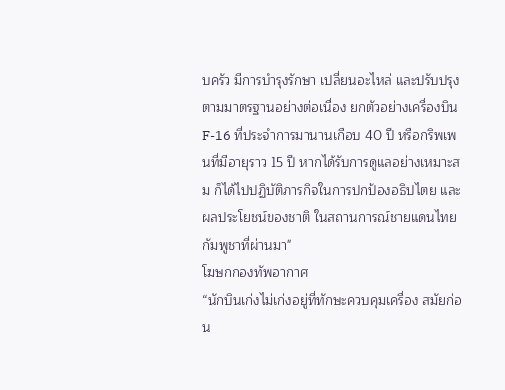บครัว มีการบำรุงรักษา เปลี่ยนอะไหล่ และปรับปรุงตามมาตรฐานอย่างต่อเนื่อง ยกตัวอย่างเครื่องบิน F-16 ที่ประจำการมานานเกือบ 40 ปี หรือกริพเพนที่มีอายุราว 15 ปี หากได้รับการดูแลอย่างเหมาะสม ก็ได้ไปปฏิบัติภารกิจในการปกป้องอธิปไตย และผลประโยชน์ของชาติ ในสถานการณ์ชายแดนไทยกัมพูชาที่ผ่านมา"
โฆษกกองทัพอากาศ
“นักบินเก่งไม่เก่งอยู่ที่ทักษะควบคุมเครื่อง สมัยก่อน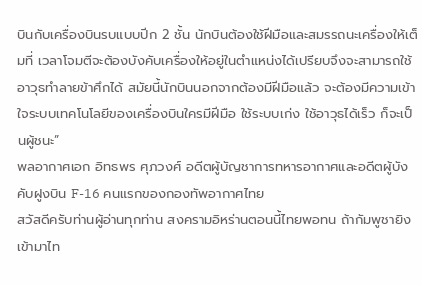บินกับเครื่องบินรบแบบปีก 2 ชั้น นักบินต้องใช้ฝีมือและสมรรถนะเครื่องให้เต็มที่ เวลาโจมตีจะต้องบังคับเครื่องให้อยู่ในตำแหน่งได้เปรียบจึงจะสามารถใช้อาวุธทำลายข้าศึกได้ สมัยนี้นักบินนอกจากต้องมีฝีมือแล้ว จะต้องมีความเข้าใจระบบเทคโนโลยีของเครื่องบินใครมีฝีมือ ใช้ระบบเก่ง ใช้อาวุธได้เร็ว ก็จะเป็นผู้ชนะ”
พลอากาศเอก อิทธพร ศุภวงศ์ อดีตผู้บัญชาการทหารอากาศและอดีตผู้บังคับฝูงบิน F-16 คนแรกของกองทัพอากาศไทย
สวัสดีครับท่านผู้อ่านทุกท่าน สงครามอิหร่านตอนนี้ไทยพอทน ถ้ากัมพูชายิงเข้ามาไท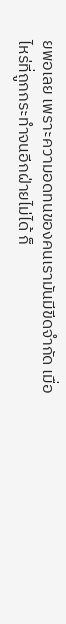ยพอเลย เพราะความอดทนของคนเรามันมีขีดจำกัด เมื่อไหร่ที่ถูกกระทำจนอีกฝ่ายไม่ได้ ก็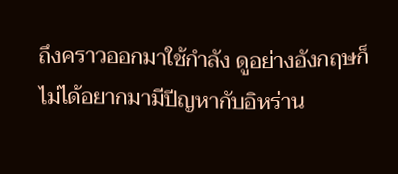ถึงคราวออกมาใช้กำลัง ดูอย่างอังกฤษก็ไม่ได้อยากมามีปีญหากับอิหร่าน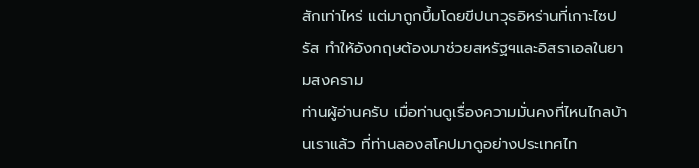สักเท่าไหร่ แต่มาถูกบึ้มโดยขีปนาวุธอิหร่านที่เกาะไซปรัส ทำให้อังกฤษต้องมาช่วยสหรัฐฯและอิสราเอลในยามสงคราม
ท่านผู้อ่านครับ เมื่อท่านดูเรื่องความมั่นคงที่ไหนไกลบ้านเราแล้ว ที่ท่านลองสโคปมาดูอย่างประเทศไท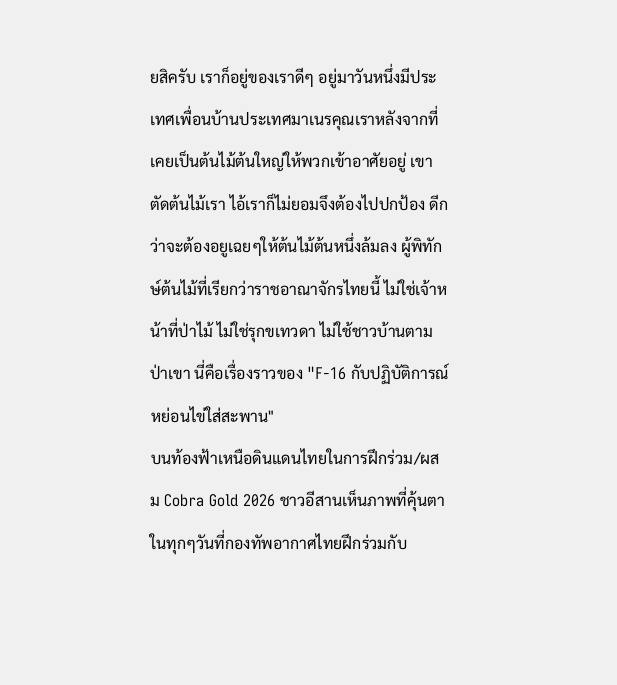ยสิครับ เราก็อยู่ของเราดีๆ อยู่มาวันหนึ่งมีประเทศเพื่อนบ้านประเทศมาเนรคุณเราหลังจากที่เคยเป็นต้นไม้ต้นใหญ่ให้พวกเข้าอาศัยอยู่ เขาตัดต้นไม้เรา ไอ้เราก็ไม่ยอมจึงต้องไปปกป้อง ดีกว่าจะต้องอยูเฉยๆให้ต้นไม้ต้นหนึ่งล้มลง ผู้พิทักษ์ต้นไม้ที่เรียกว่าราชอาณาจักรไทยนี้ ไม่ใช่เจ้าหน้าที่ป่าไม้ ไม่ใช่รุกขเทวดา ไม่ใช้ชาวบ้านตามป่าเขา นี่คือเรื่องราวของ "F-16 กับปฏิบัติการณ์หย่อนไข่ใส่สะพาน"
บนท้องฟ้าเหนือดินแดนไทยในการฝึกร่วม/ผสม Cobra Gold 2026 ชาวอีสานเห็นภาพที่คุ้นตาในทุกๆวันที่กองทัพอากาศไทยฝึกร่วมกับ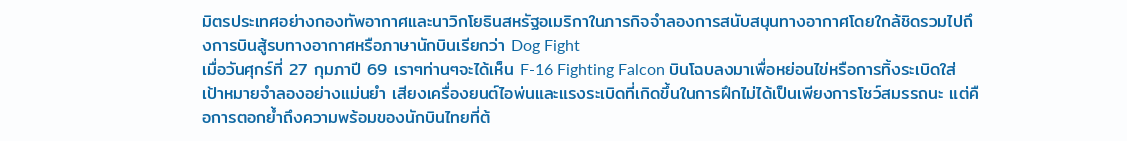มิตรประเทศอย่างกองทัพอากาศและนาวิกโยธินสหรัฐอเมริกาในภารกิจจำลองการสนับสนุนทางอากาศโดยใกล้ชิดรวมไปถึงการบินสู้รบทางอากาศหรือภาษานักบินเรียกว่า Dog Fight
เมื่อวันศุกร์ที่ 27 กุมภาปี 69 เราๆท่านๆจะได้เห็น F-16 Fighting Falcon บินโฉบลงมาเพื่อหย่อนไข่หรือการทิ้งระเบิดใส่เป้าหมายจำลองอย่างแม่นยำ เสียงเครื่องยนต์ไอพ่นและแรงระเบิดที่เกิดขึ้นในการฝึกไม่ได้เป็นเพียงการโชว์สมรรถนะ แต่คือการตอกย้ำถึงความพร้อมของนักบินไทยที่ต้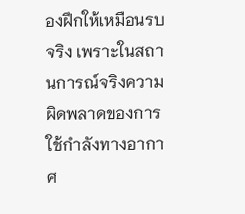องฝึกให้เหมือนรบจริง เพราะในสถานการณ์จริงความผิดพลาดของการใช้กำลังทางอากาศ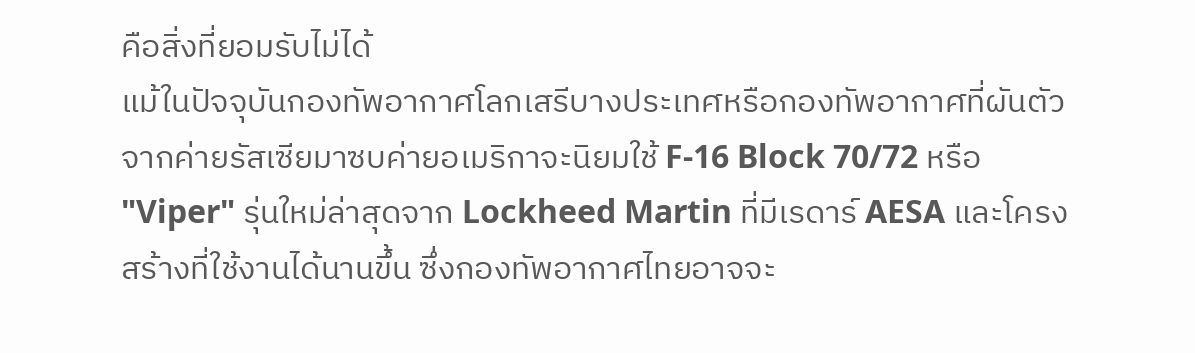คือสิ่งที่ยอมรับไม่ได้
แม้ในปัจจุบันกองทัพอากาศโลกเสรีบางประเทศหรือกองทัพอากาศที่ผันตัวจากค่ายรัสเซียมาซบค่ายอเมริกาจะนิยมใช้ F-16 Block 70/72 หรือ "Viper" รุ่นใหม่ล่าสุดจาก Lockheed Martin ที่มีเรดาร์ AESA และโครงสร้างที่ใช้งานได้นานขึ้น ซึ่งกองทัพอากาศไทยอาจจะ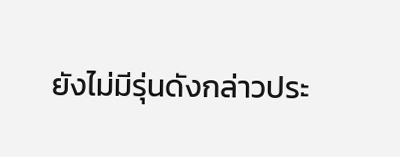ยังไม่มีรุ่นดังกล่าวประ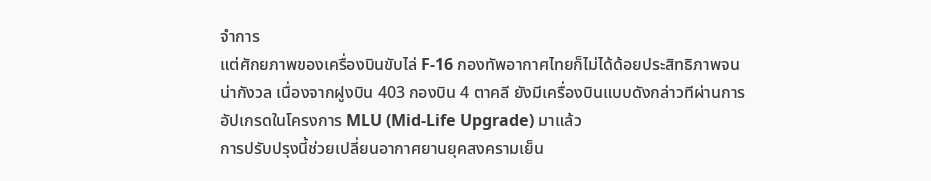จำการ
แต่ศักยภาพของเครื่องบินขับไล่ F-16 กองทัพอากาศไทยก็ไม่ได้ด้อยประสิทธิภาพจนน่ากังวล เนื่องจากฝูงบิน 403 กองบิน 4 ตาคลี ยังมีเครื่องบินแบบดังกล่าวทีผ่านการอัปเกรดในโครงการ MLU (Mid-Life Upgrade) มาแล้ว
การปรับปรุงนี้ช่วยเปลี่ยนอากาศยานยุคสงครามเย็น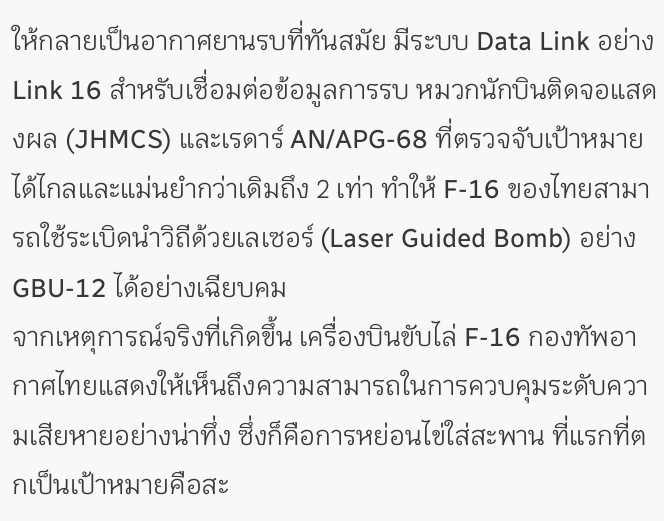ให้กลายเป็นอากาศยานรบที่ทันสมัย มีระบบ Data Link อย่าง Link 16 สำหรับเชื่อมต่อข้อมูลการรบ หมวกนักบินติดจอแสดงผล (JHMCS) และเรดาร์ AN/APG-68 ที่ตรวจจับเป้าหมายได้ไกลและแม่นยำกว่าเดิมถึง 2 เท่า ทำให้ F-16 ของไทยสามารถใช้ระเบิดนำวิถีด้วยเลเซอร์ (Laser Guided Bomb) อย่าง GBU-12 ได้อย่างเฉียบคม
จากเหตุการณ์จริงที่เกิดขึ้น เครื่องบินขับไล่ F-16 กองทัพอากาศไทยแสดงให้เห็นถึงความสามารถในการควบคุมระดับความเสียหายอย่างน่าทึ่ง ซึ่งก็คือการหย่อนไข่ใส่สะพาน ที่แรกที่ตกเป็นเป้าหมายคือสะ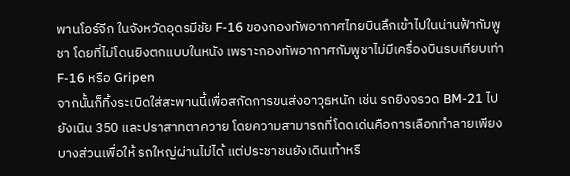พานโอร์จีก ในจังหวัดอุดรมีชัย F-16 ของกองทัพอากาศไทยบินลึกเข้าไปในน่านฟ้ากัมพูชา โดยที่ไม่โดนยิงตกแบบในหนัง เพราะกองทัพอากาศกัมพูชาไม่มีเครื่องบินรบเทียบเท่า F-16 หรือ Gripen
จากนั้นก็ทิ้งระเบิดใส่สะพานนี้เพื่อสกัดการขนส่งอาวุธหนัก เช่น รถยิงจรวด BM-21 ไปยังเนิน 350 และปราสาทตาควาย โดยความสามารถที่โดดเด่นคือการเลือกทำลายเพียงบางส่วนเพื่อให้ รถใหญ่ผ่านไม่ได้ แต่ประชาชนยังเดินเท้าหรื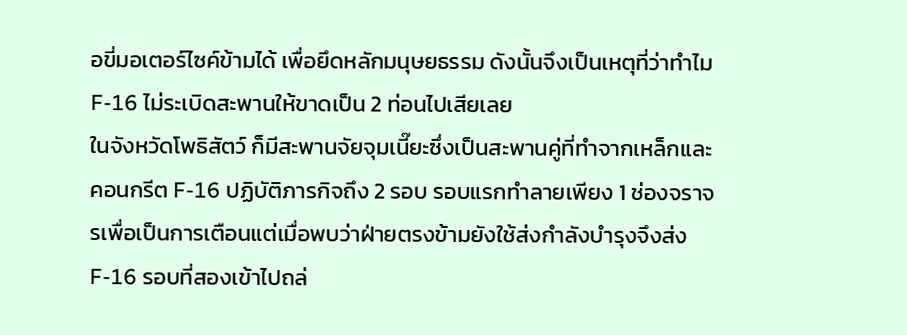อขี่มอเตอร์ไซค์ข้ามได้ เพื่อยึดหลักมนุษยธรรม ดังนั้นจึงเป็นเหตุที่ว่าทำไม F-16 ไม่ระเบิดสะพานให้ขาดเป็น 2 ท่อนไปเสียเลย
ในจังหวัดโพธิสัตว์ ก็มีสะพานจัยจุมเนี๊ยะซึ่งเป็นสะพานคู่ที่ทำจากเหล็กและคอนกรีต F-16 ปฏิบัติภารกิจถึง 2 รอบ รอบแรกทำลายเพียง 1 ช่องจราจรเพื่อเป็นการเตือนแต่เมื่อพบว่าฝ่ายตรงข้ามยังใช้ส่งกำลังบำรุงจึงส่ง F-16 รอบที่สองเข้าไปถล่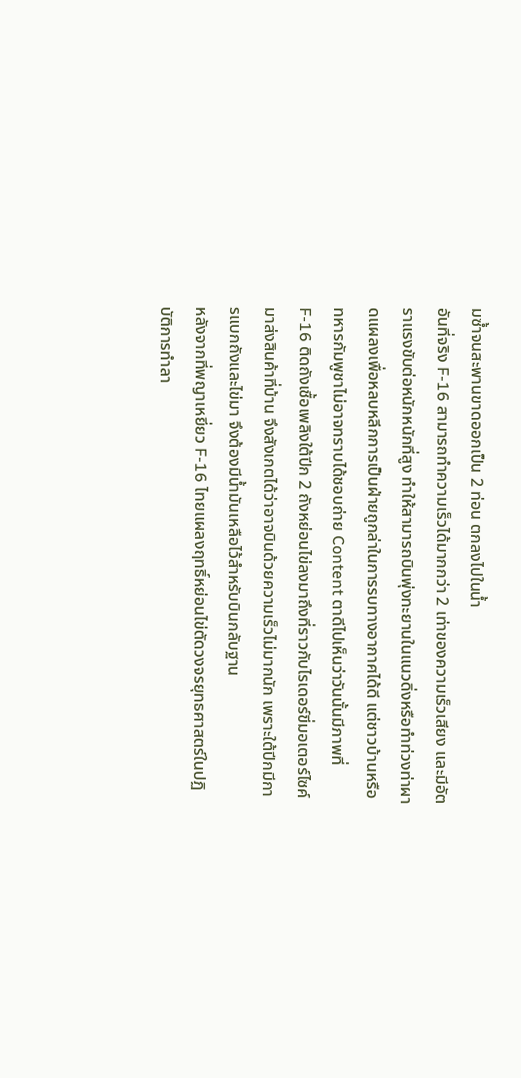มซ้ำจนสะพานขาดออกเป็น 2 ท่อน ตกลงไปในน้ำ
อันที่จริง F-16 สามารถทำความเร็วได้มากกว่า 2 เท่าของความเร็วเสียง และมีอัตราแรงขับต่อหนักหนักที่สูง ทำให้สามารถบินพุ่งทะยานในแนวดิ่งหรือทำท่วงท่าผาดแผลงเพื่อหลบหลีกการเป็นฝ่ายถูกล่าในการรบทางอากาศได้ดี แต่ชาวบ้านหรือทหารกัมพูชาไม่อาจทราบได้ชอบถ่าย Content ตาดีไปเห็นว่าวันนั้นมีภาพที่ F-16 ติดถังเชื้อเพลิงใต้ปีก 2 ถังหย่อนไข่ลงมาถึงที่ราวกับไรเดอร์ขี่มอเตอร์ไซค์มาส่งสินค้าที่บ้าน จึงสังเกตได้ว่าอาจบินด้วยความเร็วไม่มากนัก เพราะใต้ปีกมีการแบกถังและไข่มา จึงต้องมีน้ำมันเหลือไว้สำหรับบินกลับฐาน
หลังจากที่พญาเหยี่ยว F-16 ไทยแผลงฤทธิ์หย่อนไข่ตัดวงจรยุทธศาสตร์ในปฏิบัติการทำลา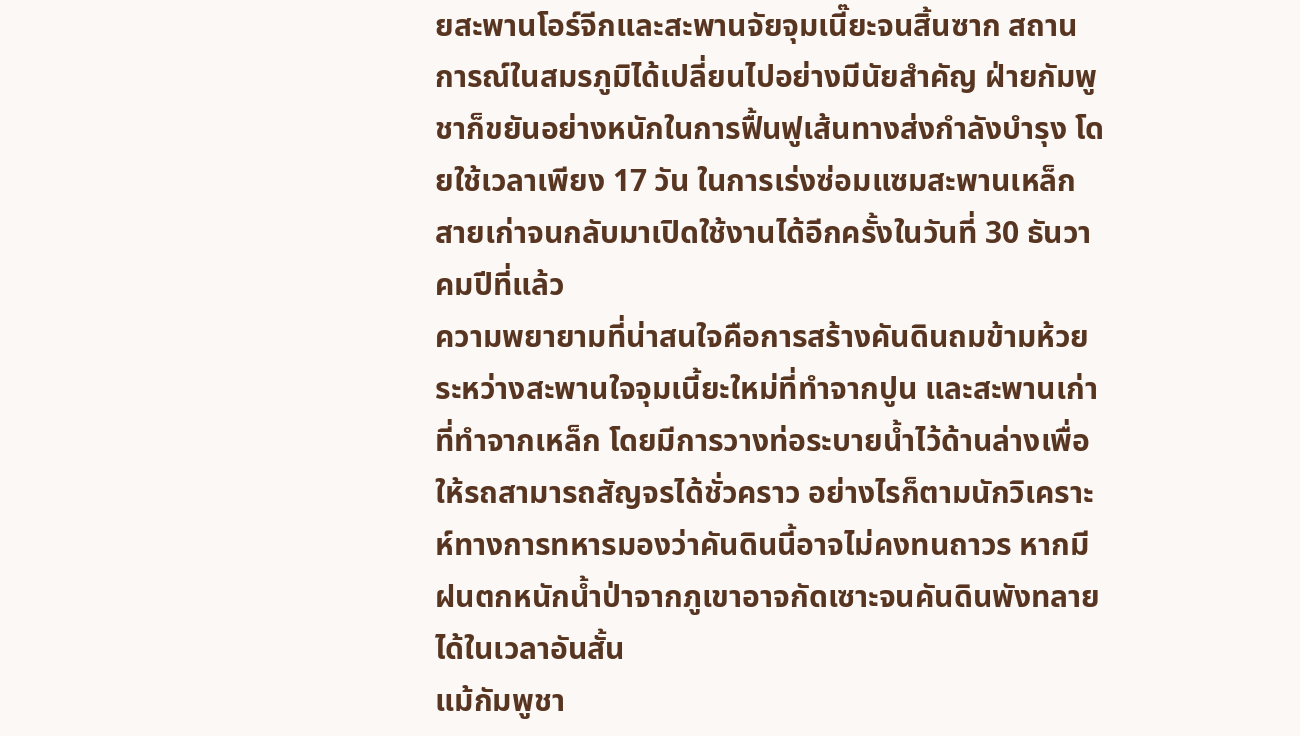ยสะพานโอร์จีกและสะพานจัยจุมเนี๊ยะจนสิ้นซาก สถานการณ์ในสมรภูมิได้เปลี่ยนไปอย่างมีนัยสำคัญ ฝ่ายกัมพูชาก็ขยันอย่างหนักในการฟื้นฟูเส้นทางส่งกำลังบำรุง โดยใช้เวลาเพียง 17 วัน ในการเร่งซ่อมแซมสะพานเหล็กสายเก่าจนกลับมาเปิดใช้งานได้อีกครั้งในวันที่ 30 ธันวาคมปีที่แล้ว
ความพยายามที่น่าสนใจคือการสร้างคันดินถมข้ามห้วยระหว่างสะพานใจจุมเนี้ยะใหม่ที่ทำจากปูน และสะพานเก่าที่ทำจากเหล็ก โดยมีการวางท่อระบายน้ำไว้ด้านล่างเพื่อให้รถสามารถสัญจรได้ชั่วคราว อย่างไรก็ตามนักวิเคราะห์ทางการทหารมองว่าคันดินนี้อาจไม่คงทนถาวร หากมีฝนตกหนักน้ำป่าจากภูเขาอาจกัดเซาะจนคันดินพังทลายได้ในเวลาอันสั้น
แม้กัมพูชา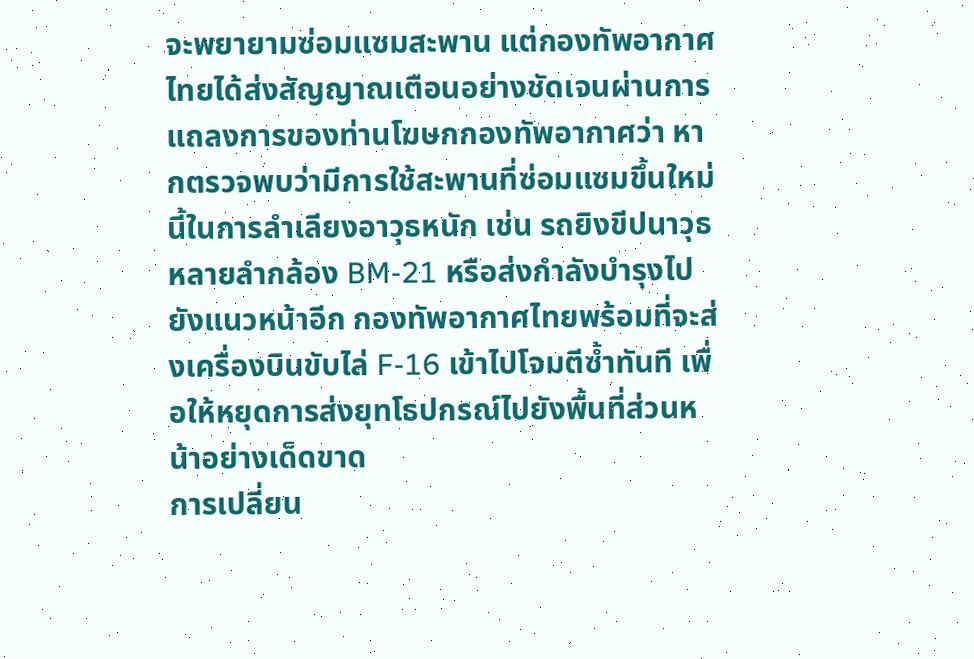จะพยายามซ่อมแซมสะพาน แต่กองทัพอากาศไทยได้ส่งสัญญาณเตือนอย่างชัดเจนผ่านการแถลงการของท่านโฆษกกองทัพอากาศว่า หากตรวจพบว่ามีการใช้สะพานที่ซ่อมแซมขึ้นใหม่นี้ในการลำเลียงอาวุธหนัก เช่น รถยิงขีปนาวุธหลายลำกล้อง BM-21 หรือส่งกำลังบำรุงไปยังแนวหน้าอีก กองทัพอากาศไทยพร้อมที่จะส่งเครื่องบินขับไล่ F-16 เข้าไปโจมตีซ้ำทันที เพื่อให้หยุดการส่งยุทโธปกรณ์ไปยังพื้นที่ส่วนหน้าอย่างเด็ดขาด
การเปลี่ยน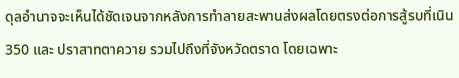ดุลอำนาจจะเห็นได้ชัดเจนจากหลังการทำลายสะพานส่งผลโดยตรงต่อการสู้รบที่เนิน 350 และ ปราสาทตาควาย รวมไปถึงที่จังหวัดตราด โดยเฉพาะ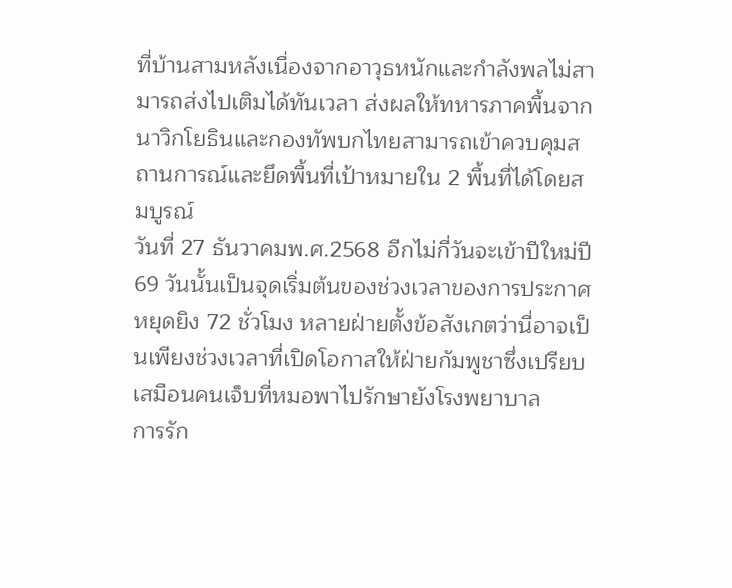ที่บ้านสามหลังเนื่องจากอาวุธหนักและกำลังพลไม่สามารถส่งไปเติมได้ทันเวลา ส่งผลให้ทหารภาคพื้นจากนาวิกโยธินและกองทัพบกไทยสามารถเข้าควบคุมสถานการณ์และยึดพื้นที่เป้าหมายใน 2 พื้นที่ได้โดยสมบูรณ์
วันที่ 27 ธันวาคมพ.ศ.2568 อีกไม่กี่วันจะเข้าปีใหม่ปี 69 วันนั้นเป็นจุดเริ่มต้นของช่วงเวลาของการประกาศหยุดยิง 72 ชั่วโมง หลายฝ่ายตั้งข้อสังเกตว่านี่อาจเป็นเพียงช่วงเวลาที่เปิดโอกาสให้ฝ่ายกัมพูชาซึ่งเปรียบเสมือนคนเจ็บที่หมอพาไปรักษายังโรงพยาบาล
การรัก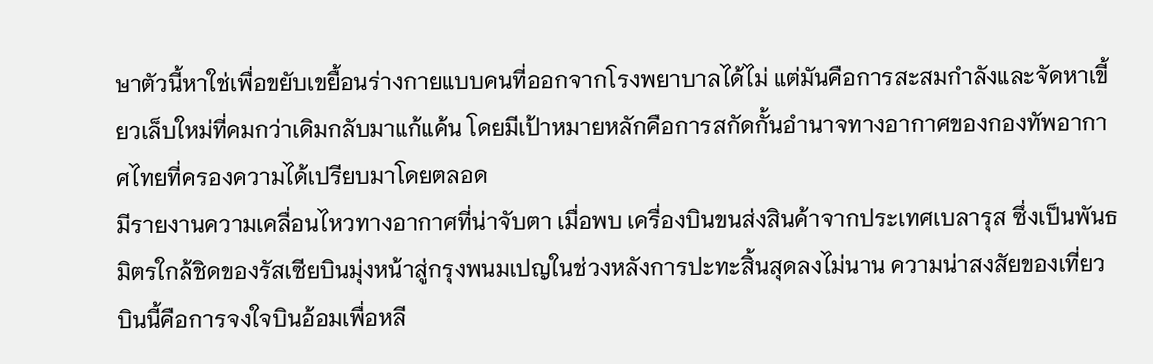ษาตัวนี้หาใช่เพื่อขยับเขยื้อนร่างกายแบบคนที่ออกจากโรงพยาบาลได้ไม่ แต่มันคือการสะสมกำลังและจัดหาเขี้ยวเล็บใหม่ที่คมกว่าเดิมกลับมาแก้แค้น โดยมีเป้าหมายหลักคือการสกัดกั้นอำนาจทางอากาศของกองทัพอากาศไทยที่ครองความได้เปรียบมาโดยตลอด
มีรายงานความเคลื่อนไหวทางอากาศที่น่าจับตา เมื่อพบ เครื่องบินขนส่งสินค้าจากประเทศเบลารุส ซึ่งเป็นพันธมิตรใกล้ชิดของรัสเซียบินมุ่งหน้าสู่กรุงพนมเปญในช่วงหลังการปะทะสิ้นสุดลงไม่นาน ความน่าสงสัยของเที่ยวบินนี้คือการจงใจบินอ้อมเพื่อหลี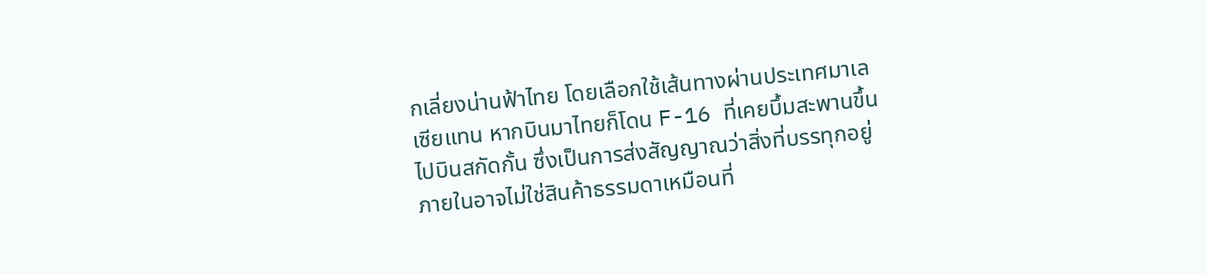กเลี่ยงน่านฟ้าไทย โดยเลือกใช้เส้นทางผ่านประเทศมาเลเซียแทน หากบินมาไทยก็โดน F-16 ที่เคยบึ้มสะพานขึ้นไปบินสกัดกั้น ซึ่งเป็นการส่งสัญญาณว่าสิ่งที่บรรทุกอยู่ภายในอาจไม่ใช่สินค้าธรรมดาเหมือนที่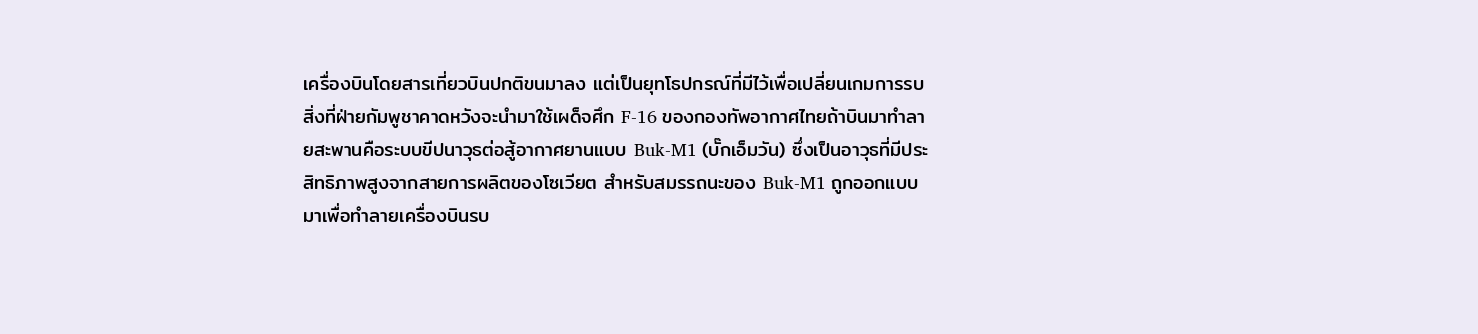เครื่องบินโดยสารเที่ยวบินปกติขนมาลง แต่เป็นยุทโธปกรณ์ที่มีไว้เพื่อเปลี่ยนเกมการรบ
สิ่งที่ฝ่ายกัมพูชาคาดหวังจะนำมาใช้เผด็จศึก F-16 ของกองทัพอากาศไทยถ้าบินมาทำลายสะพานคือระบบขีปนาวุธต่อสู้อากาศยานแบบ Buk-M1 (บั๊กเอ็มวัน) ซึ่งเป็นอาวุธที่มีประสิทธิภาพสูงจากสายการผลิตของโซเวียต สำหรับสมรรถนะของ Buk-M1 ถูกออกแบบมาเพื่อทำลายเครื่องบินรบ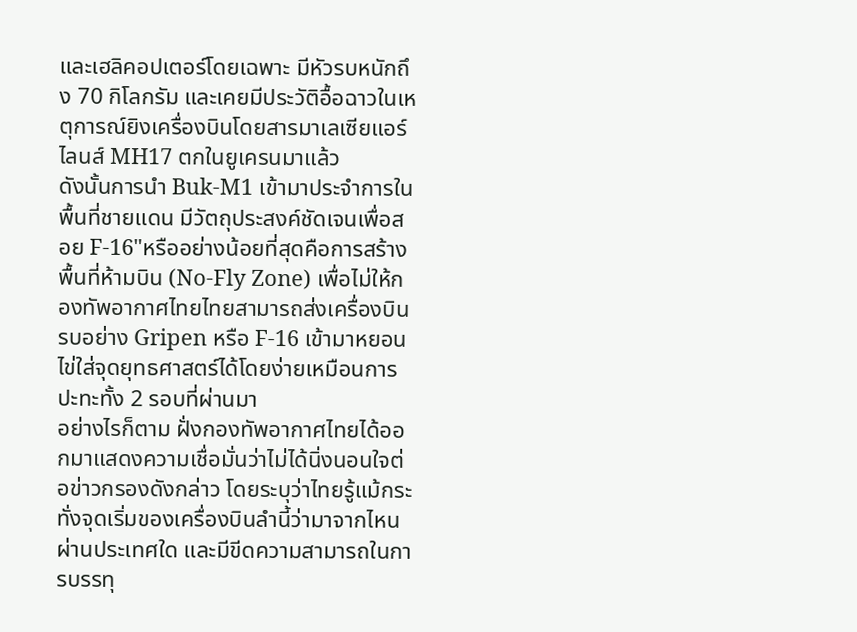และเฮลิคอปเตอร์โดยเฉพาะ มีหัวรบหนักถึง 70 กิโลกรัม และเคยมีประวัติอื้อฉาวในเหตุการณ์ยิงเครื่องบินโดยสารมาเลเซียแอร์ไลนส์ MH17 ตกในยูเครนมาแล้ว
ดังนั้นการนำ Buk-M1 เข้ามาประจำการในพื้นที่ชายแดน มีวัตถุประสงค์ชัดเจนเพื่อสอย F-16"หรืออย่างน้อยที่สุดคือการสร้างพื้นที่ห้ามบิน (No-Fly Zone) เพื่อไม่ให้กองทัพอากาศไทยไทยสามารถส่งเครื่องบินรบอย่าง Gripen หรือ F-16 เข้ามาหยอนไข่ใส่จุดยุทธศาสตร์ได้โดยง่ายเหมือนการปะทะทั้ง 2 รอบที่ผ่านมา
อย่างไรก็ตาม ฝั่งกองทัพอากาศไทยได้ออกมาแสดงความเชื่อมั่นว่าไม่ได้นิ่งนอนใจต่อข่าวกรองดังกล่าว โดยระบุว่าไทยรู้แม้กระทั่งจุดเริ่มของเครื่องบินลำนี้ว่ามาจากไหน ผ่านประเทศใด และมีขีดความสามารถในการบรรทุ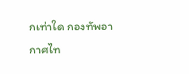กเท่าใด กองทัพอากาศไท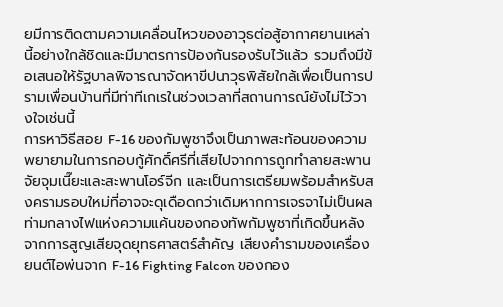ยมีการติดตามความเคลื่อนไหวของอาวุธต่อสู้อากาศยานเหล่านี้อย่างใกล้ชิดและมีมาตรการป้องกันรองรับไว้แล้ว รวมถึงมีข้อเสนอให้รัฐบาลพิจารณาจัดหาขีปนาวุธพิสัยใกล้เพื่อเป็นการปรามเพื่อนบ้านที่มีท่าทีเกเรในช่วงเวลาที่สถานการณ์ยังไม่ไว้วางใจเช่นนี้
การหาวิธีสอย F-16 ของกัมพูชาจึงเป็นภาพสะท้อนของความพยายามในการกอบกู้ศักดิ์ศรีที่เสียไปจากการถูกทำลายสะพานจัยจุมเนี๊ยะและสะพานโอร์จีก และเป็นการเตรียมพร้อมสำหรับสงครามรอบใหม่ที่อาจจะดุเดือดกว่าเดิมหากการเจรจาไม่เป็นผล
ท่ามกลางไฟแห่งความแค้นของกองทัพกัมพูชาที่เกิดขึ้นหลังจากการสูญเสียจุดยุทธศาสตร์สำคัญ เสียงคำรามของเครื่องยนต์ไอพ่นจาก F-16 Fighting Falcon ของกอง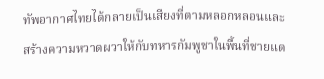ทัพอากาศไทยได้กลายเป็นเสียงที่ตามหลอกหลอนและสร้างความหวาดผวาให้กับทหารกัมพูชาในพื้นที่ชายแด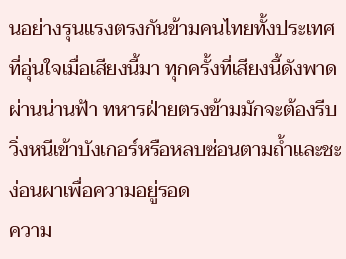นอย่างรุนแรงตรงกันข้ามคนไทยทั้งประเทศที่อุ่นใจเมื่อเสียงนี้มา ทุกครั้งที่เสียงนี้ดังพาดผ่านน่านฟ้า ทหารฝ่ายตรงข้ามมักจะต้องรีบวิ่งหนีเข้าบังเกอร์หรือหลบซ่อนตามถ้ำและชะง่อนผาเพื่อความอยู่รอด
ความ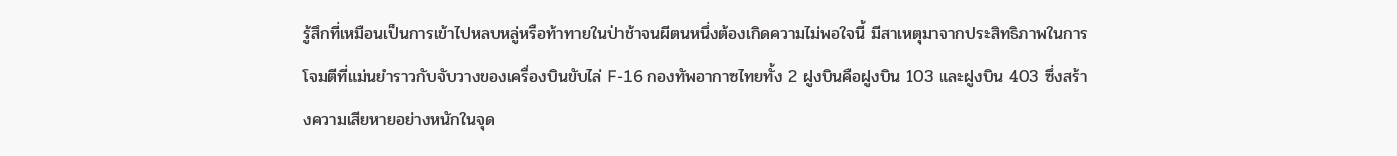รู้สึกที่เหมือนเป็นการเข้าไปหลบหลู่หรือท้าทายในป่าช้าจนผีตนหนึ่งต้องเกิดความไม่พอใจนี้ มีสาเหตุมาจากประสิทธิภาพในการโจมตีที่แม่นยำราวกับจับวางของเครื่องบินขับไล่ F-16 กองทัพอากาซไทยทั้ง 2 ฝูงบินคือฝูงบิน 103 และฝูงบิน 403 ซึ่งสร้างความเสียหายอย่างหนักในจุด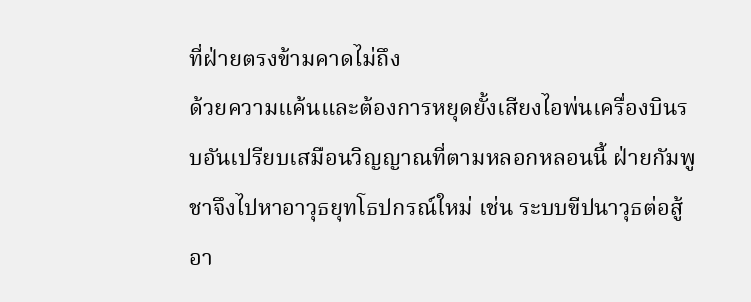ที่ฝ่ายตรงข้ามคาดไม่ถึง
ด้วยความแค้นและต้องการหยุดยั้งเสียงไอพ่นเครื่องบินรบอันเปรียบเสมือนวิญญาณที่ตามหลอกหลอนนี้ ฝ่ายกัมพูชาจึงไปหาอาวุธยุทโธปกรณ์ใหม่ เช่น ระบบขีปนาวุธต่อสู้อา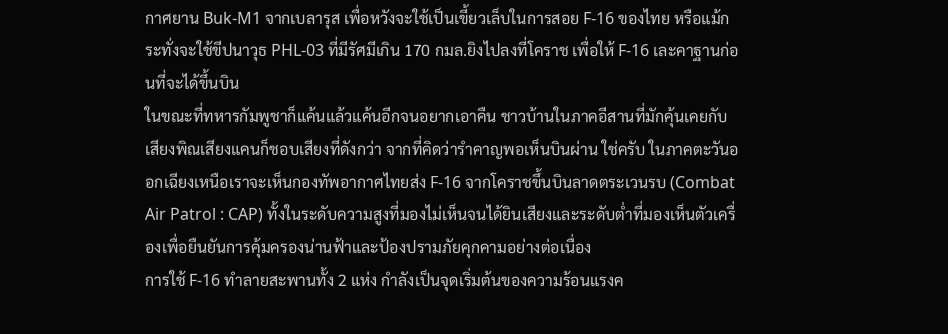กาศยาน Buk-M1 จากเบลารุส เพื่อหวังจะใช้เป็นเขี้ยวเล็บในการสอย F-16 ของไทย หรือแม้กระทั่งจะใช้ขีปนาวุธ PHL-03 ที่มีรัศมีเกิน 170 กมล.ยิงไปลงที่โคราช เพื่อให้ F-16 เละคาฐานก่อนที่จะได้ขึ้นบิน
ในขณะที่ทหารกัมพูชาก็แค้นแล้วแค้นอีกจนอยากเอาคืน ชาวบ้านในภาคอีสานที่มักคุ้นเคยกับเสียงพิณเสียงแคนก็ชอบเสียงที่ดังกว่า จากที่คิดว่ารำคาญพอเห็นบินผ่าน ใช่ครับ ในภาคตะวันออกเฉียงเหนือเราจะเห็นกองทัพอากาศไทยส่ง F-16 จากโคราชขึ้นบินลาดตระเวนรบ (Combat Air Patrol : CAP) ทั้งในระดับความสูงที่มองไม่เห็นจนได้ยินเสียงและระดับต่ำที่มองเห็นตัวเครื่องเพื่อยืนยันการคุ้มครองน่านฟ้าและป้องปรามภัยคุกคามอย่างต่อเนื่อง
การใช้ F-16 ทำลายสะพานทั้ง 2 แห่ง กำลังเป็นจุดเริ่มต้นของความร้อนแรงค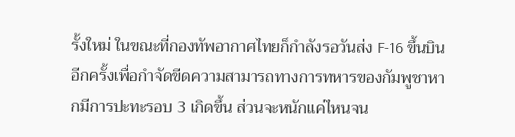รั้งใหม่ ในขณะที่กองทัพอากาศไทยก็กำลังรอวันส่ง F-16 ขึ้นบินอีกครั้งเพื่อกำจัดขีดความสามารถทางการทหารของกัมพูชาหากมีการปะทะรอบ 3 เกิดขึ้น ส่วนจะหนักแค่ไหนจน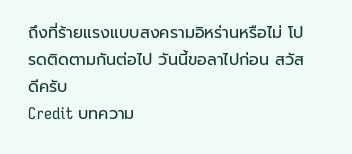ถึงที่ร้ายแรงแบบสงครามอิหร่านหรือไม่ โปรดติดตามกันต่อไป วันนี้ขอลาไปก่อน สวัสดีครับ
Credit บทความ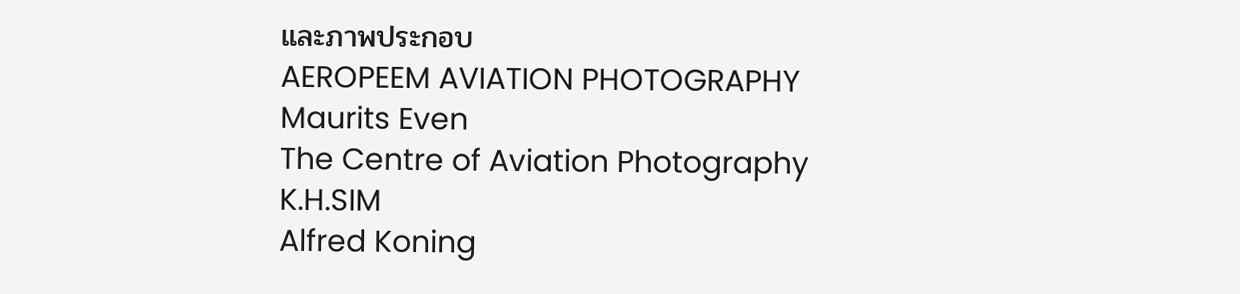และภาพประกอบ
AEROPEEM AVIATION PHOTOGRAPHY
Maurits Even
The Centre of Aviation Photography
K.H.SIM
Alfred Koning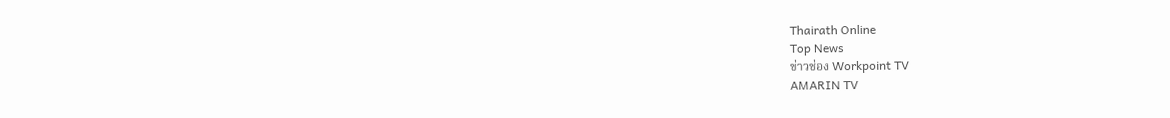Thairath Online
Top News
ข่าวช่อง Workpoint TV
AMARIN TV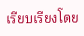เรียบเรียงโดย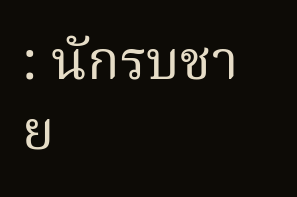: นักรบชาย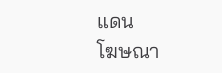แดน
โฆษณา